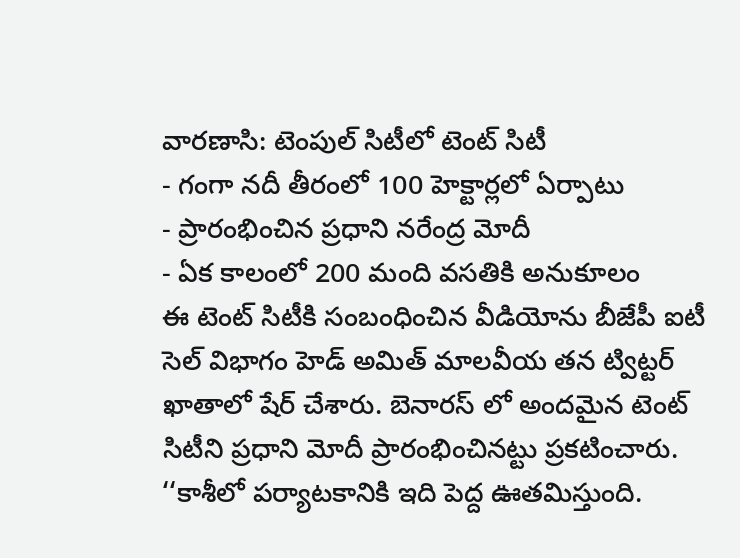వారణాసి: టెంపుల్ సిటీలో టెంట్ సిటీ
- గంగా నదీ తీరంలో 100 హెక్టార్లలో ఏర్పాటు
- ప్రారంభించిన ప్రధాని నరేంద్ర మోదీ
- ఏక కాలంలో 200 మంది వసతికి అనుకూలం
ఈ టెంట్ సిటీకి సంబంధించిన వీడియోను బీజేపీ ఐటీ సెల్ విభాగం హెడ్ అమిత్ మాలవీయ తన ట్విట్టర్ ఖాతాలో షేర్ చేశారు. బెనారస్ లో అందమైన టెంట్ సిటీని ప్రధాని మోదీ ప్రారంభించినట్టు ప్రకటించారు. ‘‘కాశీలో పర్యాటకానికి ఇది పెద్ద ఊతమిస్తుంది.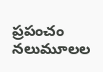ప్రపంచం నలుమూలల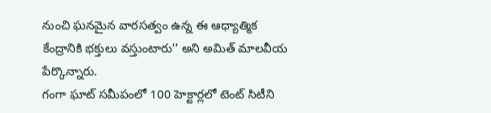నుంచి ఘనమైన వారసత్వం ఉన్న ఈ ఆధ్యాత్మిక కేంద్రానికి భక్తులు వస్తుంటారు’’ అని అమిత్ మాలవీయ పేర్కొన్నారు.
గంగా ఘాట్ సమీపంలో 100 హెక్టార్లలో టెంట్ సిటీని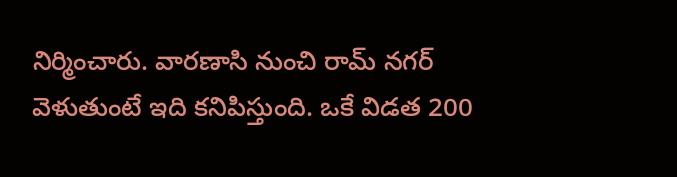నిర్మించారు. వారణాసి నుంచి రామ్ నగర్ వెళుతుంటే ఇది కనిపిస్తుంది. ఒకే విడత 200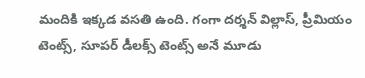మందికి ఇక్కడ వసతి ఉంది. గంగా దర్శన్ విల్లాస్, ప్రీమియం టెంట్స్, సూపర్ డీలక్స్ టెంట్స్ అనే మూడు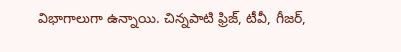విభాగాలుగా ఉన్నాయి. చిన్నపాటి ఫ్రిజ్, టీవీ, గీజర్,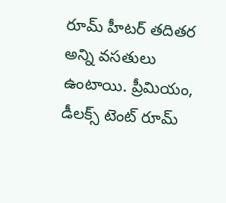రూమ్ హీటర్ తదితర అన్ని వసతులు ఉంటాయి. ప్రీమియం, డీలక్స్ టెంట్ రూమ్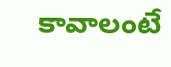కావాలంటే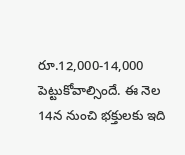రూ.12,000-14,000 పెట్టుకోవాల్సిందే. ఈ నెల 14న నుంచి భక్తులకు ఇది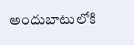అందుబాటులోకి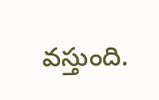వస్తుంది.